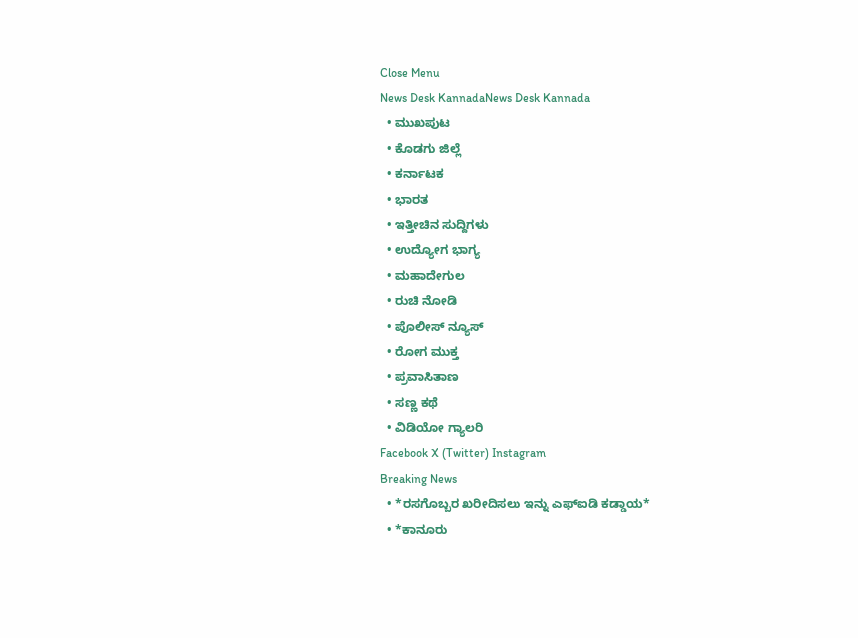Close Menu
News Desk KannadaNews Desk Kannada
  • ಮುಖಪುಟ
  • ಕೊಡಗು ಜಿಲ್ಲೆ
  • ಕರ್ನಾಟಕ
  • ಭಾರತ
  • ಇತ್ತೀಚಿನ ಸುದ್ದಿಗಳು
  • ಉದ್ಯೋಗ ಭಾಗ್ಯ
  • ಮಹಾದೇಗುಲ
  • ರುಚಿ ನೋಡಿ
  • ಪೊಲೀಸ್ ನ್ಯೂಸ್
  • ರೋಗ ಮುಕ್ತ
  • ಪ್ರವಾಸಿತಾಣ
  • ಸಣ್ಣ ಕಥೆ
  • ವಿಡಿಯೋ ಗ್ಯಾಲರಿ
Facebook X (Twitter) Instagram
Breaking News
  • *ರಸಗೊಬ್ಬರ ಖರೀದಿಸಲು ಇನ್ನು ಎಫ್‍ಐಡಿ ಕಡ್ಡಾಯ*
  • *ಕಾನೂರು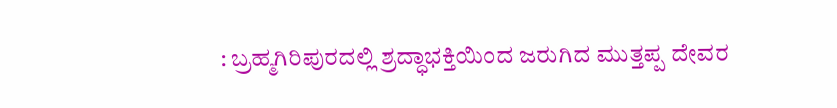: ಬ್ರಹ್ಮಗಿರಿಪುರದಲ್ಲಿ ಶ್ರದ್ಧಾಭಕ್ತಿಯಿಂದ ಜರುಗಿದ ಮುತ್ತಪ್ಪ ದೇವರ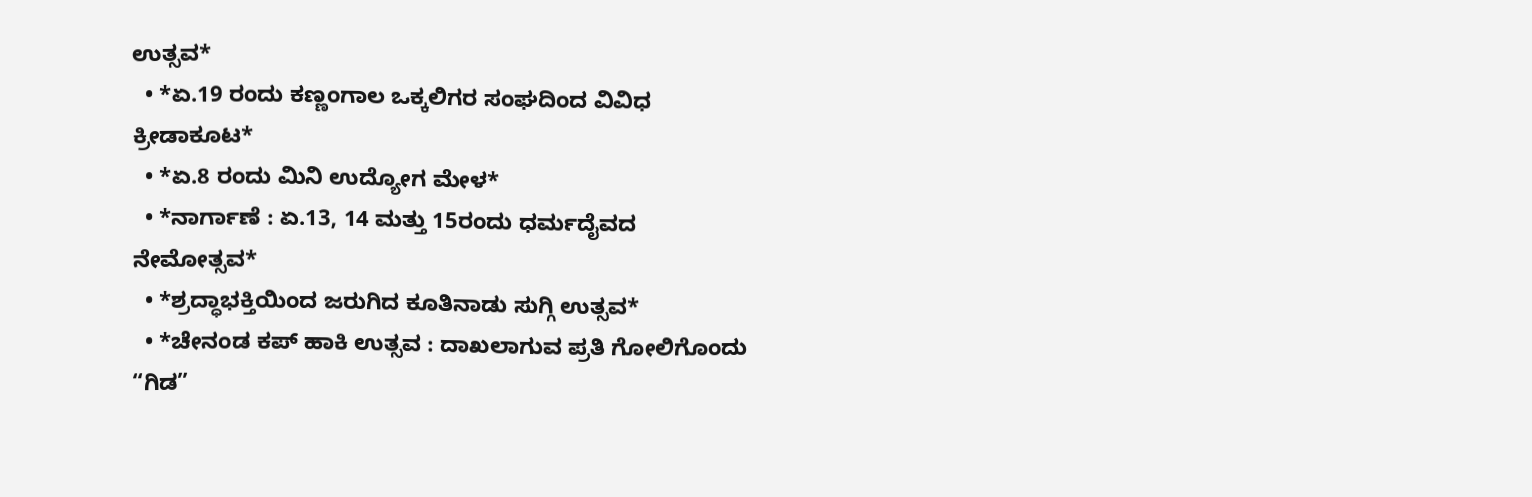ಉತ್ಸವ*
  • *ಏ.19 ರಂದು ಕಣ್ಣಂಗಾಲ ಒಕ್ಕಲಿಗರ ಸಂಘದಿಂದ ವಿವಿಧ ಕ್ರೀಡಾಕೂಟ*
  • *ಏ.8 ರಂದು ಮಿನಿ ಉದ್ಯೋಗ ಮೇಳ*
  • *ನಾರ್ಗಾಣೆ : ಏ.13, 14 ಮತ್ತು 15ರಂದು ಧರ್ಮದೈವದ ನೇಮೋತ್ಸವ*
  • *ಶ್ರದ್ಧಾಭಕ್ತಿಯಿಂದ ಜರುಗಿದ ಕೂತಿನಾಡು ಸುಗ್ಗಿ ಉತ್ಸವ*
  • *ಚೇನಂಡ ಕಪ್ ಹಾಕಿ ಉತ್ಸವ : ದಾಖಲಾಗುವ ಪ್ರತಿ ಗೋಲಿಗೊಂದು “ಗಿಡ”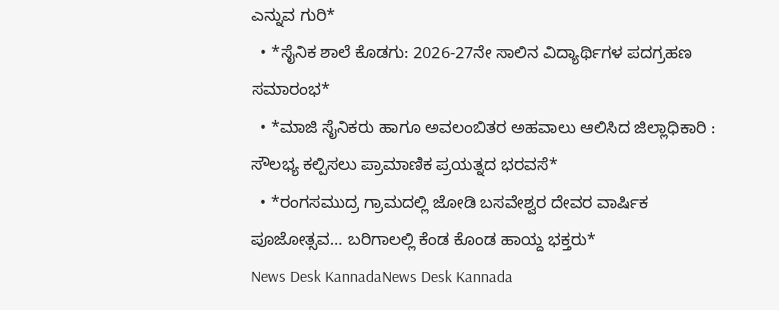ಎನ್ನುವ ಗುರಿ*
  • *ಸೈನಿಕ ಶಾಲೆ ಕೊಡಗು: 2026-27ನೇ ಸಾಲಿನ ವಿದ್ಯಾರ್ಥಿಗಳ ಪದಗ್ರಹಣ ಸಮಾರಂಭ*
  • *ಮಾಜಿ ಸೈನಿಕರು ಹಾಗೂ ಅವಲಂಬಿತರ ಅಹವಾಲು ಆಲಿಸಿದ ಜಿಲ್ಲಾಧಿಕಾರಿ : ಸೌಲಭ್ಯ ಕಲ್ಪಿಸಲು ಪ್ರಾಮಾಣಿಕ ಪ್ರಯತ್ನದ ಭರವಸೆ*
  • *ರಂಗಸಮುದ್ರ ಗ್ರಾಮದಲ್ಲಿ ಜೋಡಿ ಬಸವೇಶ್ವರ ದೇವರ ವಾರ್ಷಿಕ ಪೂಜೋತ್ಸವ… ಬರಿಗಾಲಲ್ಲಿ ಕೆಂಡ ಕೊಂಡ ಹಾಯ್ದ ಭಕ್ತರು*
News Desk KannadaNews Desk Kannada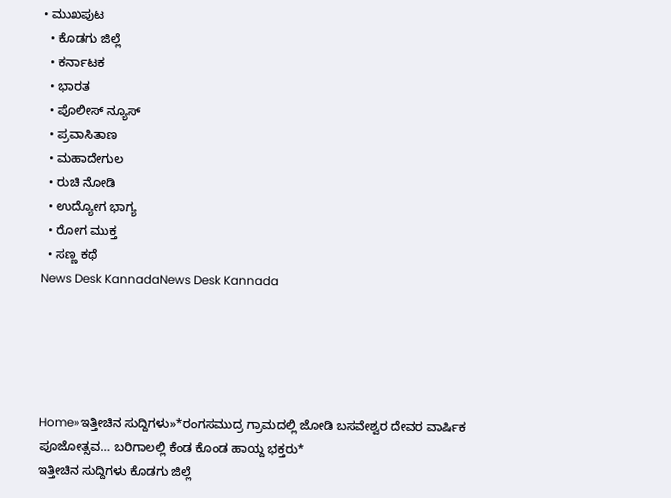• ಮುಖಪುಟ
  • ಕೊಡಗು ಜಿಲ್ಲೆ
  • ಕರ್ನಾಟಕ
  • ಭಾರತ
  • ಪೊಲೀಸ್ ನ್ಯೂಸ್
  • ಪ್ರವಾಸಿತಾಣ
  • ಮಹಾದೇಗುಲ
  • ರುಚಿ ನೋಡಿ
  • ಉದ್ಯೋಗ ಭಾಗ್ಯ
  • ರೋಗ ಮುಕ್ತ
  • ಸಣ್ಣ ಕಥೆ
News Desk KannadaNews Desk Kannada





Home»ಇತ್ತೀಚಿನ ಸುದ್ದಿಗಳು»*ರಂಗಸಮುದ್ರ ಗ್ರಾಮದಲ್ಲಿ ಜೋಡಿ ಬಸವೇಶ್ವರ ದೇವರ ವಾರ್ಷಿಕ ಪೂಜೋತ್ಸವ… ಬರಿಗಾಲಲ್ಲಿ ಕೆಂಡ ಕೊಂಡ ಹಾಯ್ದ ಭಕ್ತರು*
ಇತ್ತೀಚಿನ ಸುದ್ದಿಗಳು ಕೊಡಗು ಜಿಲ್ಲೆ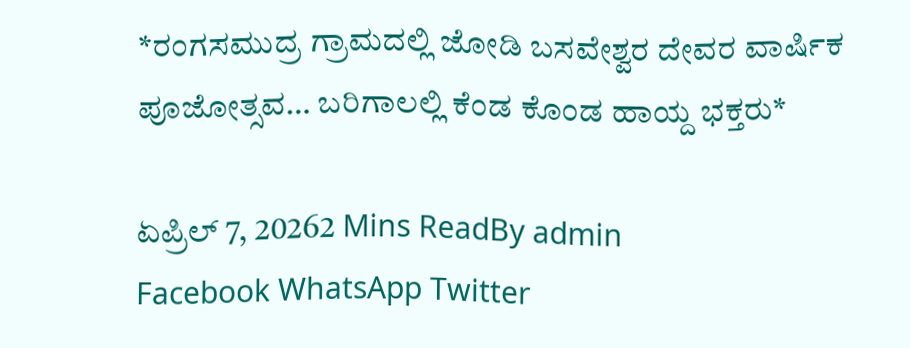*ರಂಗಸಮುದ್ರ ಗ್ರಾಮದಲ್ಲಿ ಜೋಡಿ ಬಸವೇಶ್ವರ ದೇವರ ವಾರ್ಷಿಕ ಪೂಜೋತ್ಸವ… ಬರಿಗಾಲಲ್ಲಿ ಕೆಂಡ ಕೊಂಡ ಹಾಯ್ದ ಭಕ್ತರು*

ಏಪ್ರಿಲ್ 7, 20262 Mins ReadBy admin
Facebook WhatsApp Twitter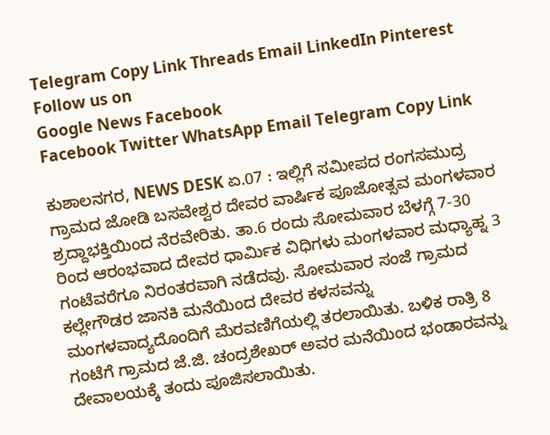Telegram Copy Link Threads Email LinkedIn Pinterest
Follow us on
Google News Facebook
Facebook Twitter WhatsApp Email Telegram Copy Link

ಕುಶಾಲನಗರ, NEWS DESK ಏ.07 : ಇಲ್ಲಿಗೆ ಸಮೀಪದ ರಂಗಸಮುದ್ರ ಗ್ರಾಮದ ಜೋಡಿ ಬಸವೇಶ್ವರ ದೇವರ ವಾರ್ಷಿಕ ಪೂಜೋತ್ಸವ ಮಂಗಳವಾರ ಶ್ರದ್ದಾಭಕ್ತಿಯಿಂದ ನೆರವೇರಿತು. ತಾ.6 ರಂದು ಸೋಮವಾರ ಬೆಳಗ್ಗೆ 7-30 ರಿಂದ ಆರಂಭವಾದ ದೇವರ ಧಾರ್ಮಿಕ ವಿಧಿಗಳು ಮಂಗಳವಾರ ಮಧ್ಯಾಹ್ನ 3 ಗಂಟೆವರೆಗೂ ನಿರಂತರವಾಗಿ ನಡೆದವು. ಸೋಮವಾರ ಸಂಜೆ ಗ್ರಾಮದ ಕಲ್ಲೇಗೌಡರ ಜಾನಕಿ ಮನೆಯಿಂದ ದೇವರ ಕಳಸವನ್ನು ಮಂಗಳವಾದ್ಯದೊಂದಿಗೆ ಮೆರವಣಿಗೆಯಲ್ಲಿ ತರಲಾಯಿತು. ಬಳಿಕ ರಾತ್ರಿ 8 ಗಂಟೆಗೆ ಗ್ರಾಮದ ಜೆ.ಜಿ. ಚಂದ್ರಶೇಖರ್ ಅವರ ಮನೆಯಿಂದ ಭಂಡಾರವನ್ನು ದೇವಾಲಯಕ್ಕೆ ತಂದು ಪೂಜಿಸಲಾಯಿತು.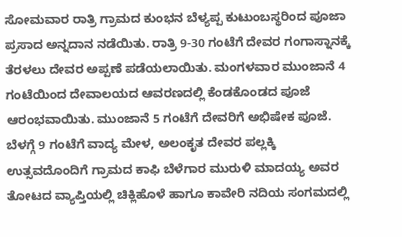ಸೋಮವಾರ ರಾತ್ರಿ ಗ್ರಾಮದ ಕುಂಭನ ಬೆಳ್ಯಪ್ಪ ಕುಟುಂಬಸ್ಥರಿಂದ ಪೂಜಾ ಪ್ರಸಾದ ಅನ್ನದಾನ ನಡೆಯಿತು. ರಾತ್ರಿ 9-30 ಗಂಟೆಗೆ ದೇವರ ಗಂಗಾಸ್ನಾನಕ್ಕೆ ತೆರಳಲು ದೇವರ ಅಪ್ಪಣೆ ಪಡೆಯಲಾಯಿತು. ಮಂಗಳವಾರ ಮುಂಜಾನೆ 4 ಗಂಟೆಯಿಂದ ದೇವಾಲಯದ ಆವರಣದಲ್ಲಿ ಕೆಂಡಕೊಂಡದ ಪೂಜೆ ಆರಂಭವಾಯಿತು. ಮುಂಜಾನೆ 5 ಗಂಟೆಗೆ ದೇವರಿಗೆ ಅಭಿಷೇಕ ಪೂಜೆ. ಬೆಳಗ್ಗೆ 9 ಗಂಟೆಗೆ ವಾದ್ಯ ಮೇಳ, ಅಲಂಕೃತ ದೇವರ ಪಲ್ಲಕ್ಕಿ ಉತ್ಸವದೊಂದಿಗೆ ಗ್ರಾಮದ ಕಾಫಿ ಬೆಳೆಗಾರ ಮುರುಳಿ ಮಾದಯ್ಯ ಅವರ ತೋಟದ ವ್ಯಾಪ್ತಿಯಲ್ಲಿ ಚಿಕ್ಲಿಹೊಳೆ ಹಾಗೂ ಕಾವೇರಿ ನದಿಯ ಸಂಗಮದಲ್ಲಿ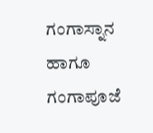ಗಂಗಾಸ್ನಾನ ಹಾಗೂ ಗಂಗಾಪೂಜೆ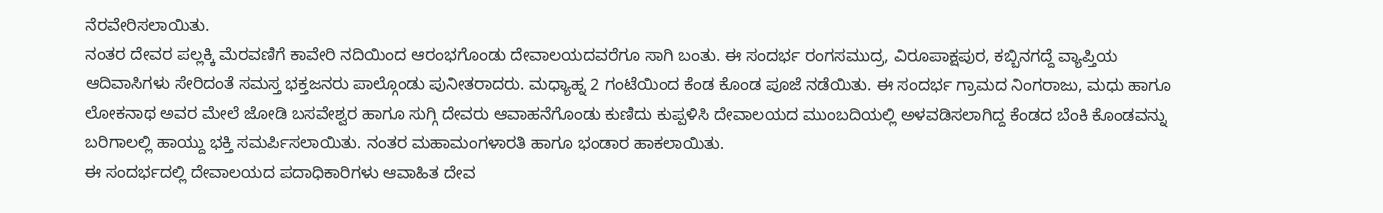ನೆರವೇರಿಸಲಾಯಿತು.
ನಂತರ ದೇವರ ಪಲ್ಲಕ್ಕಿ ಮೆರವಣಿಗೆ ಕಾವೇರಿ ನದಿಯಿಂದ ಆರಂಭಗೊಂಡು ದೇವಾಲಯದವರೆಗೂ ಸಾಗಿ ಬಂತು. ಈ ಸಂದರ್ಭ ರಂಗಸಮುದ್ರ, ವಿರೂಪಾಕ್ಷಪುರ, ಕಬ್ಬಿನಗದ್ದೆ ವ್ಯಾಪ್ತಿಯ ಆದಿವಾಸಿಗಳು ಸೇರಿದಂತೆ ಸಮಸ್ತ ಭಕ್ತಜನರು ಪಾಲ್ಗೊಂಡು ಪುನೀತರಾದರು. ಮಧ್ಯಾಹ್ನ 2 ಗಂಟೆಯಿಂದ ಕೆಂಡ ಕೊಂಡ ಪೂಜೆ ನಡೆಯಿತು. ಈ ಸಂದರ್ಭ ಗ್ರಾಮದ ನಿಂಗರಾಜು, ಮಧು ಹಾಗೂ ಲೋಕನಾಥ ಅವರ ಮೇಲೆ ಜೋಡಿ ಬಸವೇಶ್ವರ ಹಾಗೂ ಸುಗ್ಗಿ ದೇವರು ಆವಾಹನೆಗೊಂಡು ಕುಣಿದು ಕುಪ್ಪಳಿಸಿ ದೇವಾಲಯದ ಮುಂಬದಿಯಲ್ಲಿ ಅಳವಡಿಸಲಾಗಿದ್ದ ಕೆಂಡದ ಬೆಂಕಿ ಕೊಂಡವನ್ನು ಬರಿಗಾಲಲ್ಲಿ ಹಾಯ್ದು ಭಕ್ತಿ ಸಮರ್ಪಿಸಲಾಯಿತು. ನಂತರ ಮಹಾಮಂಗಳಾರತಿ ಹಾಗೂ ಭಂಡಾರ ಹಾಕಲಾಯಿತು.
ಈ ಸಂದರ್ಭದಲ್ಲಿ ದೇವಾಲಯದ ಪದಾಧಿಕಾರಿಗಳು ಆವಾಹಿತ ದೇವ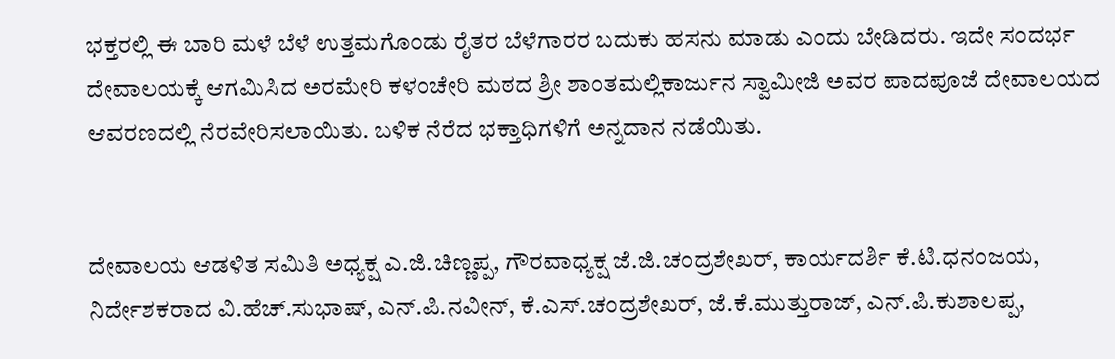ಭಕ್ತರಲ್ಲಿ ಈ ಬಾರಿ ಮಳೆ ಬೆಳೆ ಉತ್ತಮಗೊಂಡು ರೈತರ ಬೆಳೆಗಾರರ ಬದುಕು ಹಸನು ಮಾಡು ಎಂದು ಬೇಡಿದರು. ಇದೇ ಸಂದರ್ಭ ದೇವಾಲಯಕ್ಕೆ ಆಗಮಿಸಿದ ಅರಮೇರಿ ಕಳಂಚೇರಿ ಮಠದ ಶ್ರೀ ಶಾಂತಮಲ್ಲಿಕಾರ್ಜುನ ಸ್ವಾಮೀಜಿ ಅವರ ಪಾದಪೂಜೆ ದೇವಾಲಯದ ಆವರಣದಲ್ಲಿ ನೆರವೇರಿಸಲಾಯಿತು. ಬಳಿಕ ನೆರೆದ ಭಕ್ತಾಧಿಗಳಿಗೆ ಅನ್ನದಾನ ನಡೆಯಿತು.


ದೇವಾಲಯ ಆಡಳಿತ ಸಮಿತಿ ಅಧ್ಯಕ್ಷ ಎ.ಜಿ.ಚಿಣ್ಣಪ್ಪ, ಗೌರವಾಧ್ಯಕ್ಷ ಜೆ.ಜಿ.ಚಂದ್ರಶೇಖರ್, ಕಾರ್ಯದರ್ಶಿ ಕೆ.ಟಿ.ಧನಂಜಯ, ನಿರ್ದೇಶಕರಾದ ವಿ.ಹೆಚ್.ಸುಭಾಷ್, ಎನ್.ಪಿ.ನವೀನ್, ಕೆ.ಎಸ್.ಚಂದ್ರಶೇಖರ್, ಜೆ.ಕೆ.ಮುತ್ತುರಾಜ್, ಎನ್.ಪಿ.ಕುಶಾಲಪ್ಪ,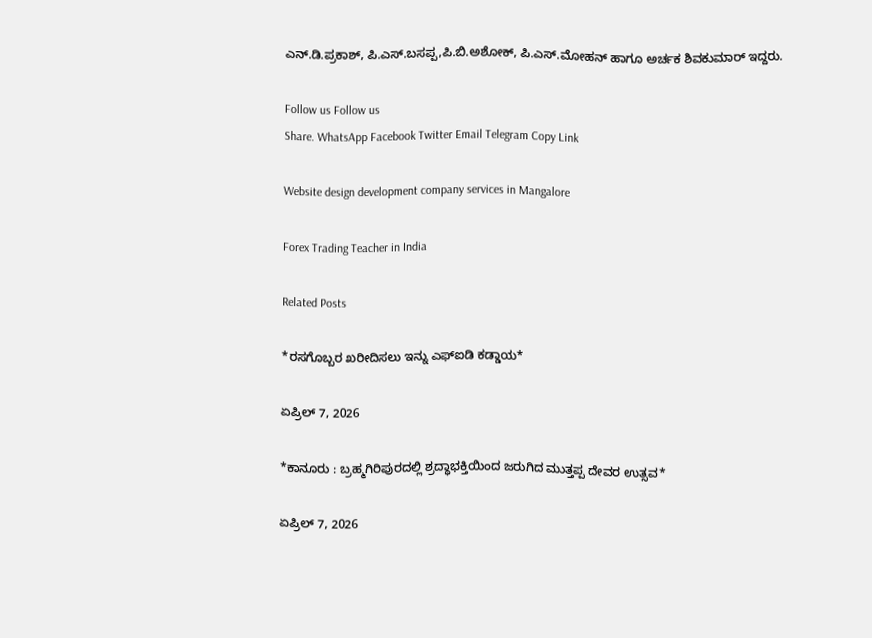ಎನ್.ಡಿ.ಪ್ರಕಾಶ್, ಪಿ.ಎಸ್.ಬಸಪ್ಪ,ಪಿ.ಬಿ.ಅಶೋಕ್, ಪಿ.ಎಸ್.ಮೋಹನ್ ಹಾಗೂ ಅರ್ಚಕ ಶಿವಕುಮಾರ್ ಇದ್ದರು.

Follow us Follow us
Share. WhatsApp Facebook Twitter Email Telegram Copy Link

Website design development company services in Mangalore

Forex Trading Teacher in India

Related Posts

*ರಸಗೊಬ್ಬರ ಖರೀದಿಸಲು ಇನ್ನು ಎಫ್‍ಐಡಿ ಕಡ್ಡಾಯ*

ಏಪ್ರಿಲ್ 7, 2026

*ಕಾನೂರು : ಬ್ರಹ್ಮಗಿರಿಪುರದಲ್ಲಿ ಶ್ರದ್ಧಾಭಕ್ತಿಯಿಂದ ಜರುಗಿದ ಮುತ್ತಪ್ಪ ದೇವರ ಉತ್ಸವ*

ಏಪ್ರಿಲ್ 7, 2026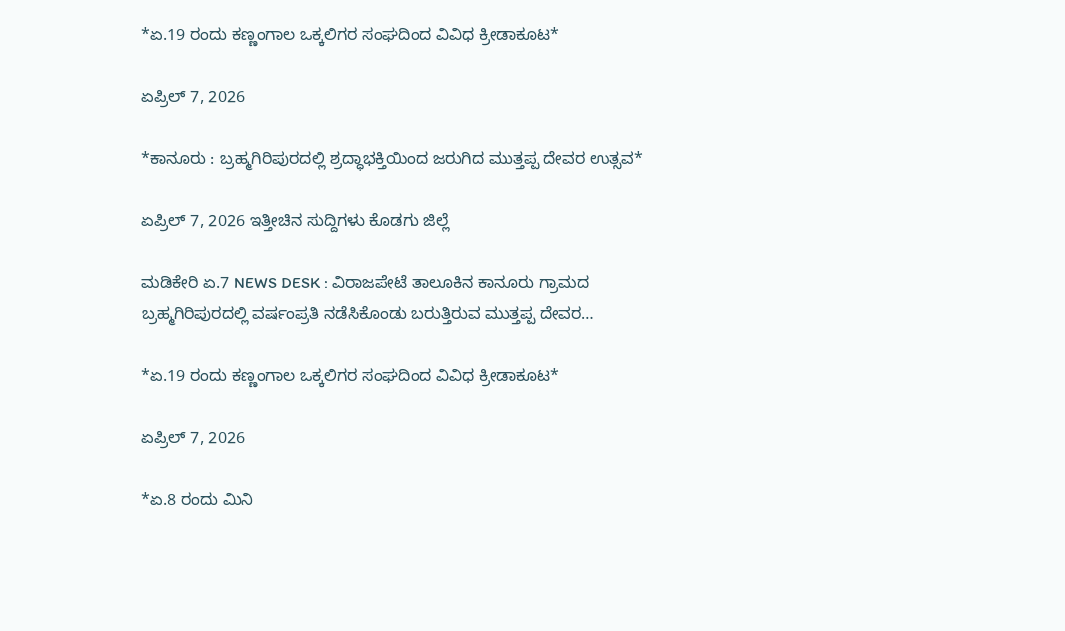*ಏ.19 ರಂದು ಕಣ್ಣಂಗಾಲ ಒಕ್ಕಲಿಗರ ಸಂಘದಿಂದ ವಿವಿಧ ಕ್ರೀಡಾಕೂಟ*

ಏಪ್ರಿಲ್ 7, 2026

*ಕಾನೂರು : ಬ್ರಹ್ಮಗಿರಿಪುರದಲ್ಲಿ ಶ್ರದ್ಧಾಭಕ್ತಿಯಿಂದ ಜರುಗಿದ ಮುತ್ತಪ್ಪ ದೇವರ ಉತ್ಸವ*

ಏಪ್ರಿಲ್ 7, 2026 ಇತ್ತೀಚಿನ ಸುದ್ದಿಗಳು ಕೊಡಗು ಜಿಲ್ಲೆ

ಮಡಿಕೇರಿ ಏ.7 NEWS DESK : ವಿರಾಜಪೇಟೆ ತಾಲೂಕಿನ ಕಾನೂರು ಗ್ರಾಮದ ಬ್ರಹ್ಮಗಿರಿಪುರದಲ್ಲಿ ವರ್ಷಂಪ್ರತಿ ನಡೆಸಿಕೊಂಡು ಬರುತ್ತಿರುವ ಮುತ್ತಪ್ಪ ದೇವರ…

*ಏ.19 ರಂದು ಕಣ್ಣಂಗಾಲ ಒಕ್ಕಲಿಗರ ಸಂಘದಿಂದ ವಿವಿಧ ಕ್ರೀಡಾಕೂಟ*

ಏಪ್ರಿಲ್ 7, 2026

*ಏ.8 ರಂದು ಮಿನಿ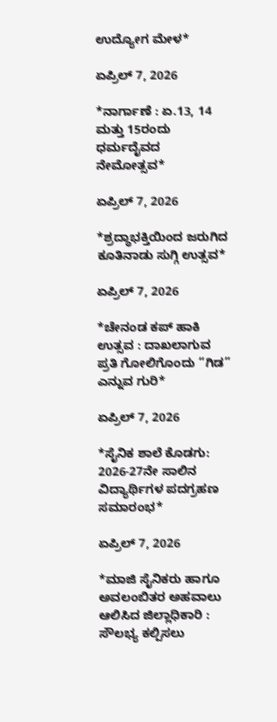ಉದ್ಯೋಗ ಮೇಳ*

ಏಪ್ರಿಲ್ 7, 2026

*ನಾರ್ಗಾಣೆ : ಏ.13, 14 ಮತ್ತು 15ರಂದು ಧರ್ಮದೈವದ ನೇಮೋತ್ಸವ*

ಏಪ್ರಿಲ್ 7, 2026

*ಶ್ರದ್ಧಾಭಕ್ತಿಯಿಂದ ಜರುಗಿದ ಕೂತಿನಾಡು ಸುಗ್ಗಿ ಉತ್ಸವ*

ಏಪ್ರಿಲ್ 7, 2026

*ಚೇನಂಡ ಕಪ್ ಹಾಕಿ ಉತ್ಸವ : ದಾಖಲಾಗುವ ಪ್ರತಿ ಗೋಲಿಗೊಂದು “ಗಿಡ” ಎನ್ನುವ ಗುರಿ*

ಏಪ್ರಿಲ್ 7, 2026

*ಸೈನಿಕ ಶಾಲೆ ಕೊಡಗು: 2026-27ನೇ ಸಾಲಿನ ವಿದ್ಯಾರ್ಥಿಗಳ ಪದಗ್ರಹಣ ಸಮಾರಂಭ*

ಏಪ್ರಿಲ್ 7, 2026

*ಮಾಜಿ ಸೈನಿಕರು ಹಾಗೂ ಅವಲಂಬಿತರ ಅಹವಾಲು ಆಲಿಸಿದ ಜಿಲ್ಲಾಧಿಕಾರಿ : ಸೌಲಭ್ಯ ಕಲ್ಪಿಸಲು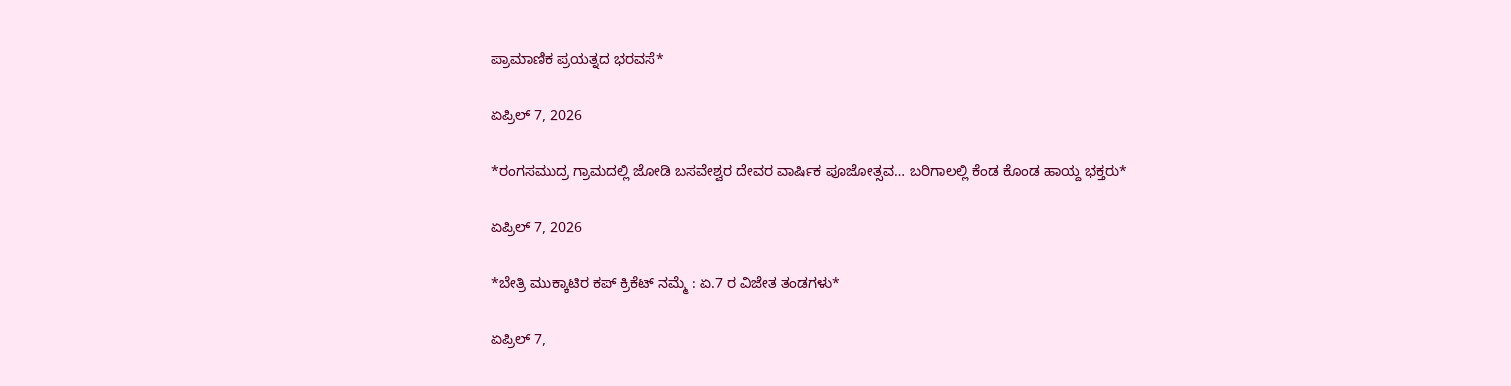ಪ್ರಾಮಾಣಿಕ ಪ್ರಯತ್ನದ ಭರವಸೆ*

ಏಪ್ರಿಲ್ 7, 2026

*ರಂಗಸಮುದ್ರ ಗ್ರಾಮದಲ್ಲಿ ಜೋಡಿ ಬಸವೇಶ್ವರ ದೇವರ ವಾರ್ಷಿಕ ಪೂಜೋತ್ಸವ… ಬರಿಗಾಲಲ್ಲಿ ಕೆಂಡ ಕೊಂಡ ಹಾಯ್ದ ಭಕ್ತರು*

ಏಪ್ರಿಲ್ 7, 2026

*ಬೇತ್ರಿ ಮುಕ್ಕಾಟಿರ ಕಪ್ ಕ್ರಿಕೆಟ್ ನಮ್ಮೆ : ಏ.7 ರ ವಿಜೇತ ತಂಡಗಳು*

ಏಪ್ರಿಲ್ 7,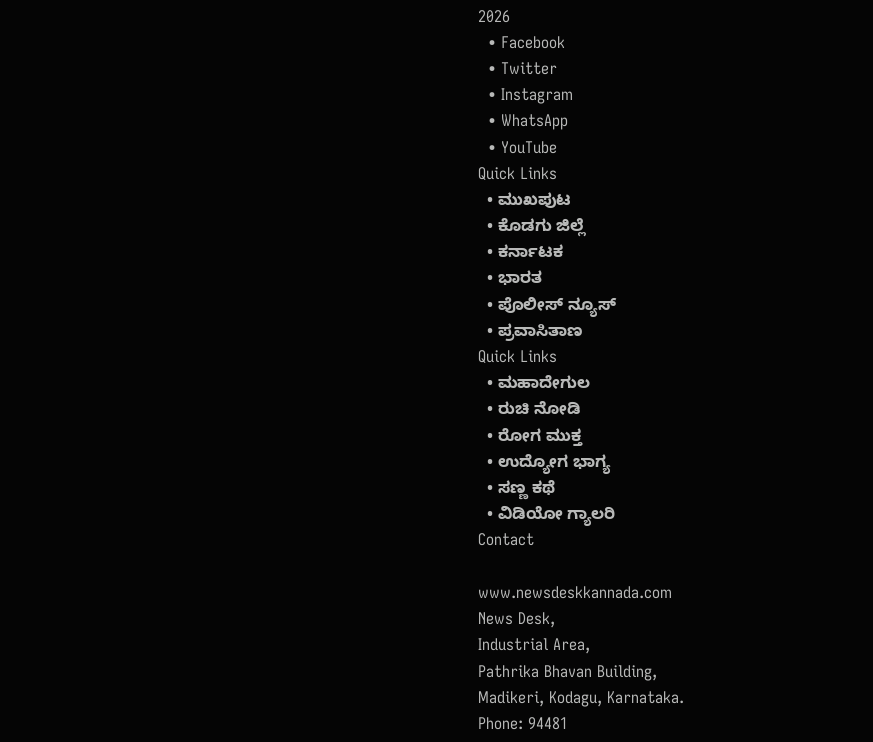2026
  • Facebook
  • Twitter
  • Instagram
  • WhatsApp
  • YouTube
Quick Links
  • ಮುಖಪುಟ
  • ಕೊಡಗು ಜಿಲ್ಲೆ
  • ಕರ್ನಾಟಕ
  • ಭಾರತ
  • ಪೊಲೀಸ್ ನ್ಯೂಸ್
  • ಪ್ರವಾಸಿತಾಣ
Quick Links
  • ಮಹಾದೇಗುಲ
  • ರುಚಿ ನೋಡಿ
  • ರೋಗ ಮುಕ್ತ
  • ಉದ್ಯೋಗ ಭಾಗ್ಯ
  • ಸಣ್ಣ ಕಥೆ
  • ವಿಡಿಯೋ ಗ್ಯಾಲರಿ
Contact

www.newsdeskkannada.com
News Desk,
Industrial Area,
Pathrika Bhavan Building,
Madikeri, Kodagu, Karnataka.
Phone: 94481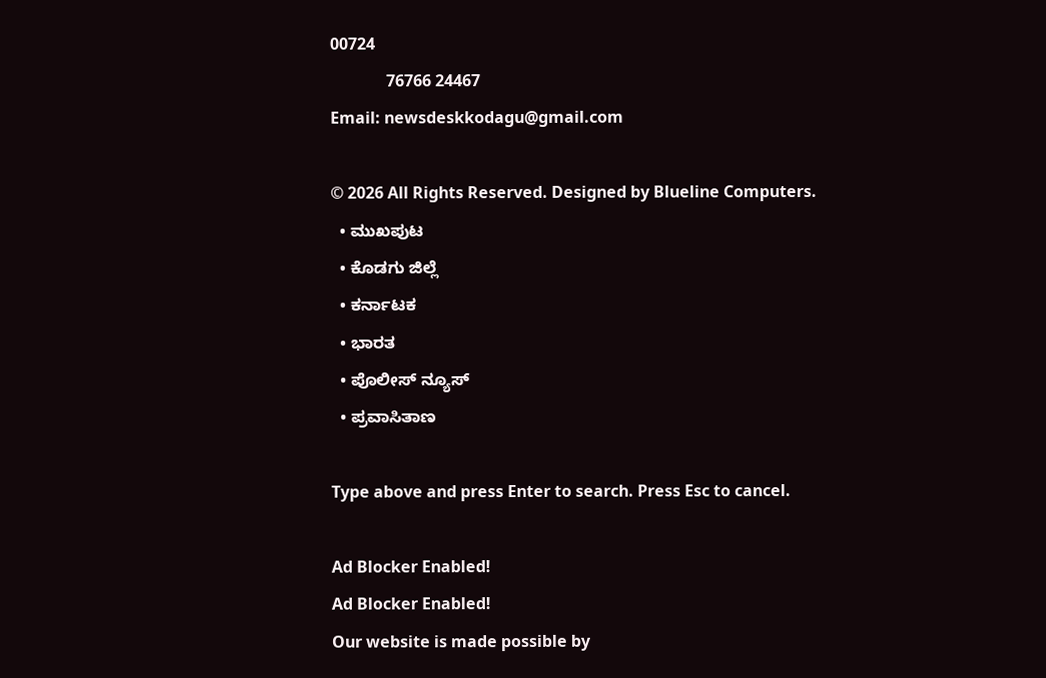00724
              76766 24467
Email: newsdeskkodagu@gmail.com

© 2026 All Rights Reserved. Designed by Blueline Computers.
  • ಮುಖಪುಟ
  • ಕೊಡಗು ಜಿಲ್ಲೆ
  • ಕರ್ನಾಟಕ
  • ಭಾರತ
  • ಪೊಲೀಸ್ ನ್ಯೂಸ್
  • ಪ್ರವಾಸಿತಾಣ

Type above and press Enter to search. Press Esc to cancel.

Ad Blocker Enabled!
Ad Blocker Enabled!
Our website is made possible by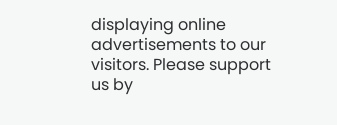displaying online advertisements to our visitors. Please support us by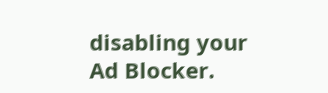disabling your Ad Blocker.